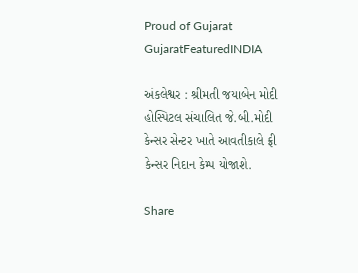Proud of Gujarat
GujaratFeaturedINDIA

અંકલેશ્વર : શ્રીમતી જયાબેન મોદી હોસ્પિટલ સંચાલિત જે.બી.મોદી કેન્સર સેન્ટર ખાતે આવતીકાલે ફ્રી કેન્સર નિદાન કેમ્પ યોજાશે.

Share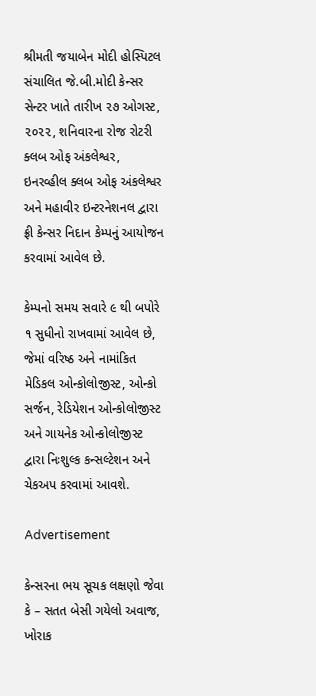શ્રીમતી જયાબેન મોદી હોસ્પિટલ સંચાલિત જે.બી.મોદી કેન્સર સેન્ટર ખાતે તારીખ ૨૭ ઓગસ્ટ, ૨૦૨૨, શનિવારના રોજ રોટરી ક્લબ ઓફ અંકલેશ્વર, ઇનરવ્હીલ ક્લબ ઓફ અંકલેશ્વર અને મહાવીર ઇન્ટરનેશનલ દ્વારા ફ્રી કેન્સર નિદાન કેમ્પનું આયોજન કરવામાં આવેલ છે.

કેમ્પનો સમય સવારે ૯ થી બપોરે ૧ સુધીનો રાખવામાં આવેલ છે, જેમાં વરિષ્ઠ અને નામાંકિત મેડિકલ ઓન્કોલોજીસ્ટ, ઓન્કો સર્જન, રેડિયેશન ઓન્કોલોજીસ્ટ અને ગાયનેક ઓન્કોલોજીસ્ટ દ્વારા નિઃશુલ્ક કન્સલ્ટેશન અને ચેકઅપ કરવામાં આવશે.

Advertisement

કેન્સરના ભય સૂચક લક્ષણો જેવા કે – સતત બેસી ગયેલો અવાજ, ખોરાક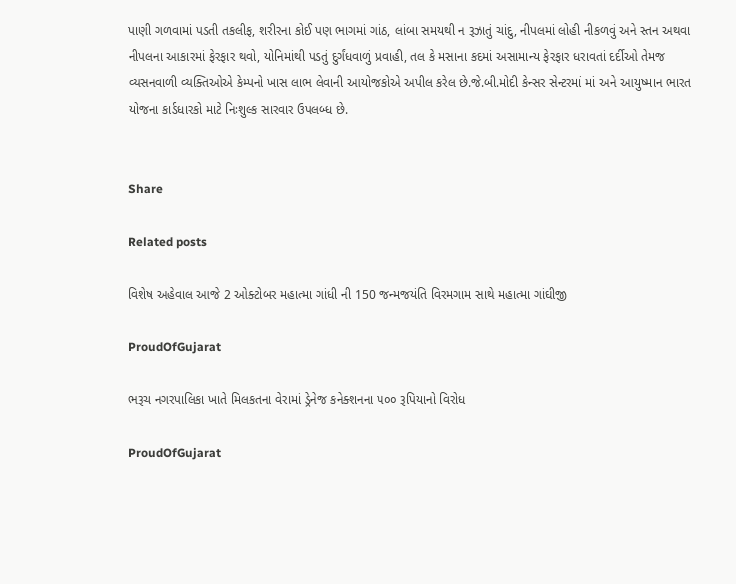પાણી ગળવામાં પડતી તકલીફ, શરીરના કોઈ પણ ભાગમાં ગાંઠ, લાંબા સમયથી ન રૂઝાતું ચાંદુ, નીપલમાં લોહી નીકળવું અને સ્તન અથવા નીપલના આકારમાં ફેરફાર થવો, યોનિમાંથી પડતું દુર્ગંધવાળું પ્રવાહી, તલ કે મસાના કદમાં અસામાન્ય ફેરફાર ધરાવતાં દર્દીઓ તેમજ વ્યસનવાળી વ્યક્તિઓએ કેમ્પનો ખાસ લાભ લેવાની આયોજકોએ અપીલ કરેલ છે.જે.બી.મોદી કેન્સર સેન્ટરમાં માં અને આયુષ્માન ભારત યોજના કાર્ડધારકો માટે નિઃશુલ્ક સારવાર ઉપલબ્ધ છે.


Share

Related posts

વિશેષ અહેવાલ આજે 2 ઓક્ટોબર મહાત્મા ગાંધી ની 150 જન્મજયંતિ વિરમગામ સાથે મહાત્મા ગાંઘીજી

ProudOfGujarat

ભરૂચ નગરપાલિકા ખાતે મિલકતના વેરામાં ડ્રેનેજ કનેક્શનના ૫૦૦ રૂપિયાનો વિરોધ

ProudOfGujarat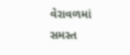વેરાવળમાં સમસ્ત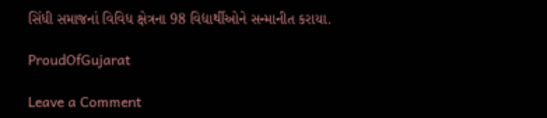સિંધી સમાજનાં વિવિધ ક્ષેત્રના 98 વિદ્યાર્થીઓને સન્માનીત કરાયા.

ProudOfGujarat

Leave a Comment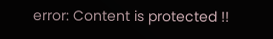error: Content is protected !!